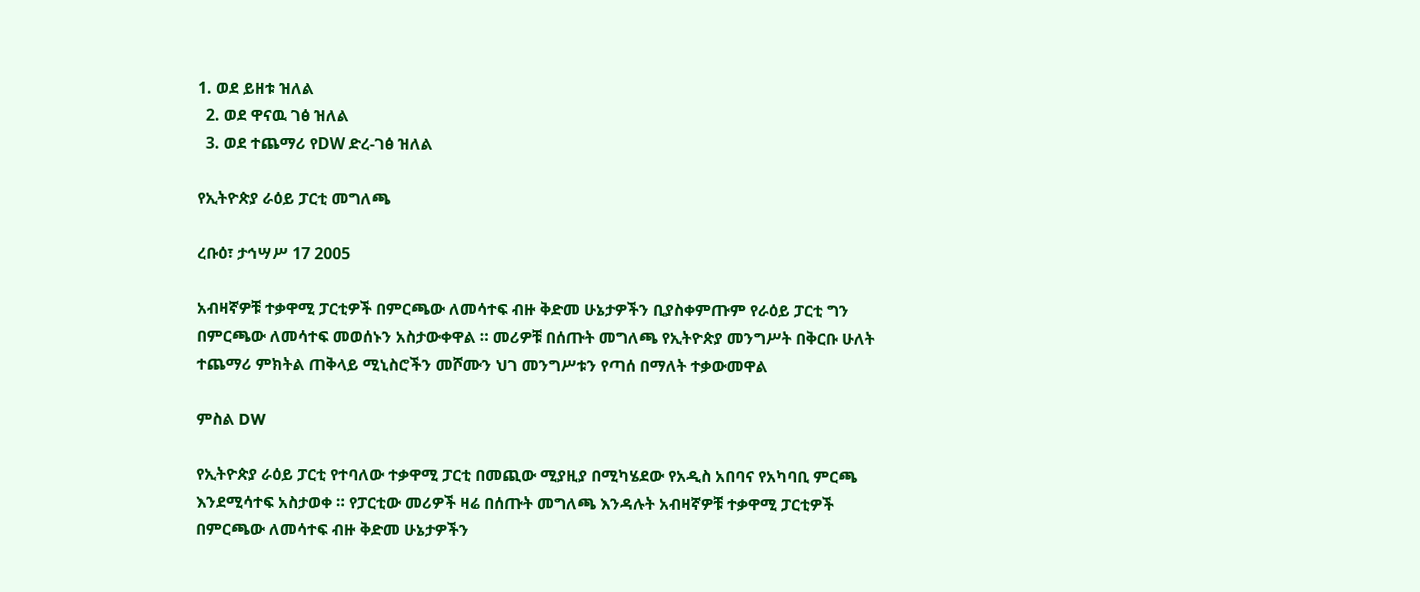1. ወደ ይዘቱ ዝለል
  2. ወደ ዋናዉ ገፅ ዝለል
  3. ወደ ተጨማሪ የDW ድረ-ገፅ ዝለል

የኢትዮጵያ ራዕይ ፓርቲ መግለጫ

ረቡዕ፣ ታኅሣሥ 17 2005

አብዛኛዎቹ ተቃዋሚ ፓርቲዎች በምርጫው ለመሳተፍ ብዙ ቅድመ ሁኔታዎችን ቢያስቀምጡም የራዕይ ፓርቲ ግን በምርጫው ለመሳተፍ መወሰኑን አስታውቀዋል ። መሪዎቹ በሰጡት መግለጫ የኢትዮጵያ መንግሥት በቅርቡ ሁለት ተጨማሪ ምክትል ጠቅላይ ሚኒስሮችን መሾሙን ህገ መንግሥቱን የጣሰ በማለት ተቃውመዋል

ምስል DW

የኢትዮጵያ ራዕይ ፓርቲ የተባለው ተቃዋሚ ፓርቲ በመጪው ሚያዚያ በሚካሄደው የአዲስ አበባና የአካባቢ ምርጫ እንደሚሳተፍ አስታወቀ ። የፓርቲው መሪዎች ዛሬ በሰጡት መግለጫ እንዳሉት አብዛኛዎቹ ተቃዋሚ ፓርቲዎች በምርጫው ለመሳተፍ ብዙ ቅድመ ሁኔታዎችን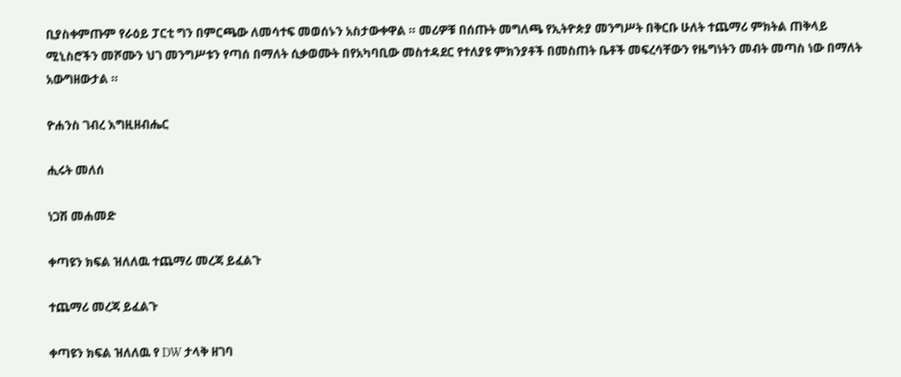ቢያስቀምጡም የራዕይ ፓርቲ ግን በምርጫው ለመሳተፍ መወሰኑን አስታውቀዋል ። መሪዎቹ በሰጡት መግለጫ የኢትዮጵያ መንግሥት በቅርቡ ሁለት ተጨማሪ ምክትል ጠቅላይ ሚኒስሮችን መሾሙን ህገ መንግሥቱን የጣሰ በማለት ሲቃወሙት በየአካባቢው መስተዳደር የተለያዩ ምክንያቶች በመስጠት ቤቶች መፍረሳቸውን የዜግነትን መብት መጣስ ነው በማለት አውግዘውታል ።

ዮሐንስ ገብረ እግዚዘብሔር

ሒሩት መለሰ

ነጋሽ መሐመድ

ቀጣዩን ክፍል ዝለለዉ ተጨማሪ መረጃ ይፈልጉ

ተጨማሪ መረጃ ይፈልጉ

ቀጣዩን ክፍል ዝለለዉ የ DW ታላቅ ዘገባ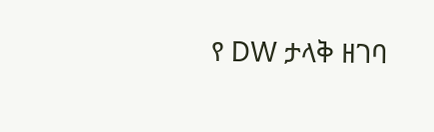የ DW ታላቅ ዘገባ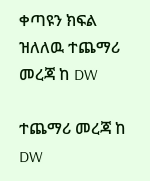ቀጣዩን ክፍል ዝለለዉ ተጨማሪ መረጃ ከ DW

ተጨማሪ መረጃ ከ DW